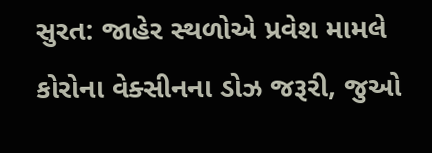સુરત: જાહેર સ્થળોએ પ્રવેશ મામલે કોરોના વેક્સીનના ડોઝ જરૂરી, જુઓ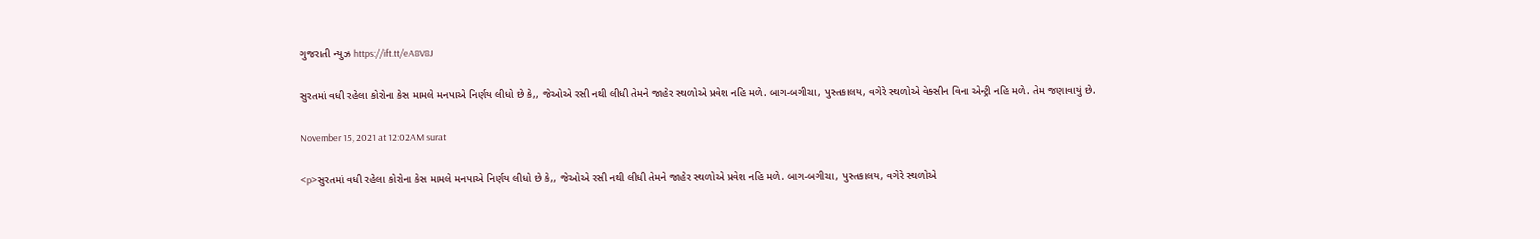ગુજરાતી ન્યુઝ https://ift.tt/eA8V8J

સુરતમાં વધી રહેલા કોરોના કેસ મામલે મનપાએ નિર્ણય લીધો છે કે,, જેઓએ રસી નથી લીધી તેમને જાહેર સ્થળોએ પ્રવેશ નહિ મળે. બાગ-બગીચા, પુસ્તકાલય, વગેરે સ્થળોએ વેક્સીન વિના એન્ટ્રી નહિ મળે. તેમ જણાવાયું છે.

November 15, 2021 at 12:02AM surat

<p>સુરતમાં વધી રહેલા કોરોના કેસ મામલે મનપાએ નિર્ણય લીધો છે કે,, જેઓએ રસી નથી લીધી તેમને જાહેર સ્થળોએ પ્રવેશ નહિ મળે. બાગ-બગીચા, પુસ્તકાલય, વગેરે સ્થળોએ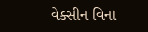વેક્સીન વિના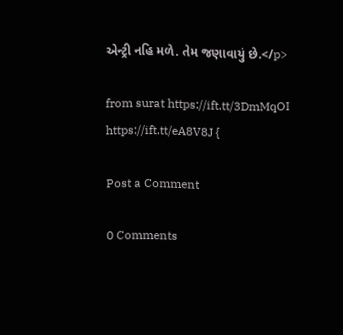એન્ટ્રી નહિ મળે. તેમ જણાવાયું છે.</p>

from surat https://ift.tt/3DmMqOI
https://ift.tt/eA8V8J {

Post a Comment

0 Comments